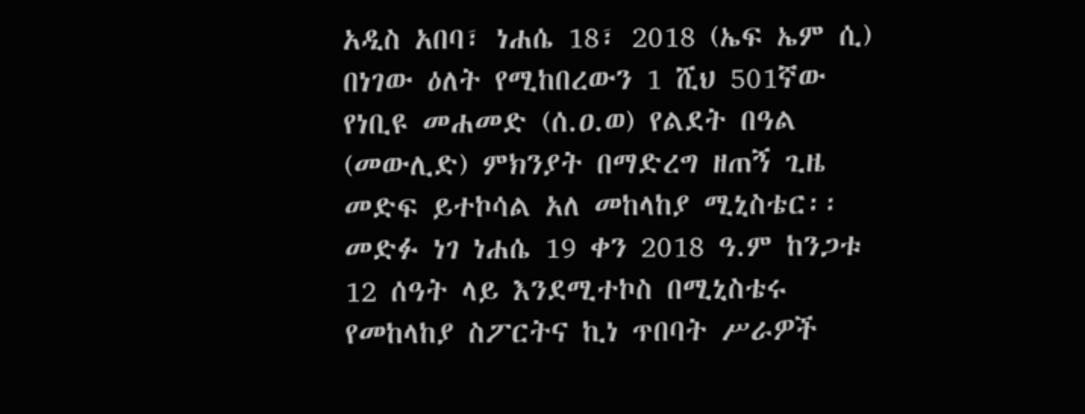አዲስ አበባ፣ ነሐሴ 18፣ 2018 (ኤፍ ኤም ሲ) በነገው ዕለት የሚከበረውን 1 ሺህ 501ኛው የነቢዩ መሐመድ (ሰ.ዐ.ወ) የልደት በዓል (መውሊድ) ምክንያት በማድረግ ዘጠኝ ጊዜ መድፍ ይተኮሳል አለ መከላከያ ሚኒስቴር፡፡
መድፉ ነገ ነሐሴ 19 ቀን 2018 ዓ.ም ከንጋቱ 12 ሰዓት ላይ እንደሚተኮስ በሚኒስቴሩ የመከላከያ ስፖርትና ኪነ ጥበባት ሥራዎች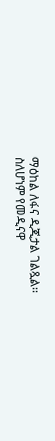ማዕከል ለፋና ዲጂታል ገልጿል፡፡
ስለሆነም የመዲናዋ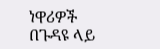ነዋሪዎች በጉዳዩ ላይ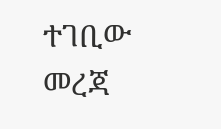ተገቢው መረጃ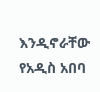እንዲኖራቸው የአዲስ አበባ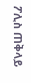ፖሊስ ጠቅላይ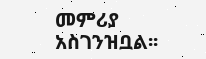መምሪያ አስገንዝቧል፡፡